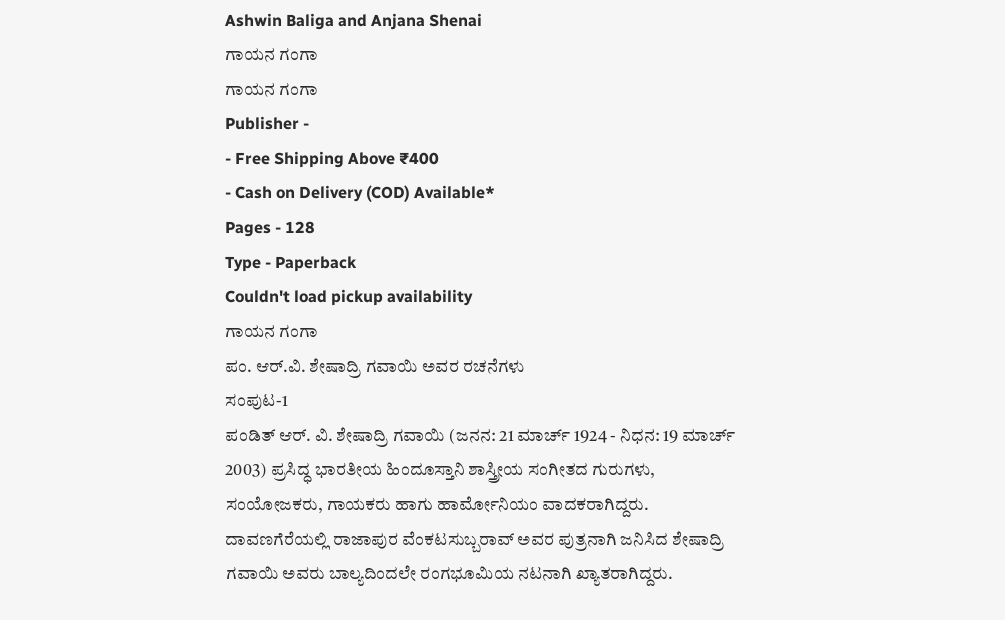Ashwin Baliga and Anjana Shenai
ಗಾಯನ ಗಂಗಾ
ಗಾಯನ ಗಂಗಾ
Publisher -
- Free Shipping Above ₹400
- Cash on Delivery (COD) Available*
Pages - 128
Type - Paperback
Couldn't load pickup availability
ಗಾಯನ ಗಂಗಾ
ಪಂ. ಆರ್.ವಿ. ಶೇಷಾದ್ರಿ ಗವಾಯಿ ಅವರ ರಚನೆಗಳು
ಸಂಪುಟ-1
ಪಂಡಿತ್ ಆರ್. ವಿ. ಶೇಷಾದ್ರಿ ಗವಾಯಿ (ಜನನ: 21 ಮಾರ್ಚ್ 1924 - ನಿಧನ: 19 ಮಾರ್ಚ್ 2003) ಪ್ರಸಿದ್ಧ ಭಾರತೀಯ ಹಿಂದೂಸ್ತಾನಿ ಶಾಸ್ತ್ರೀಯ ಸಂಗೀತದ ಗುರುಗಳು, ಸಂಯೋಜಕರು, ಗಾಯಕರು ಹಾಗು ಹಾರ್ಮೋನಿಯಂ ವಾದಕರಾಗಿದ್ದರು.
ದಾವಣಗೆರೆಯಲ್ಲಿ ರಾಜಾಪುರ ವೆಂಕಟಸುಬ್ಬರಾವ್ ಅವರ ಪುತ್ರನಾಗಿ ಜನಿಸಿದ ಶೇಷಾದ್ರಿ ಗವಾಯಿ ಅವರು ಬಾಲ್ಯದಿಂದಲೇ ರಂಗಭೂಮಿಯ ನಟನಾಗಿ ಖ್ಯಾತರಾಗಿದ್ದರು.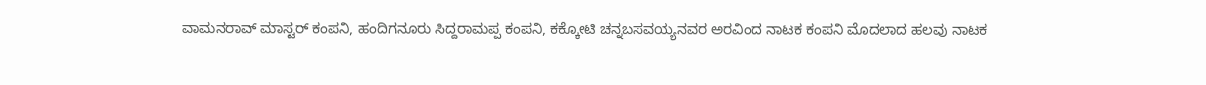ವಾಮನರಾವ್ ಮಾಸ್ಟರ್ ಕಂಪನಿ, ಹಂದಿಗನೂರು ಸಿದ್ದರಾಮಪ್ಪ ಕಂಪನಿ, ಕಕ್ಕೋಟಿ ಚನ್ನಬಸವಯ್ಯನವರ ಅರವಿಂದ ನಾಟಕ ಕಂಪನಿ ಮೊದಲಾದ ಹಲವು ನಾಟಕ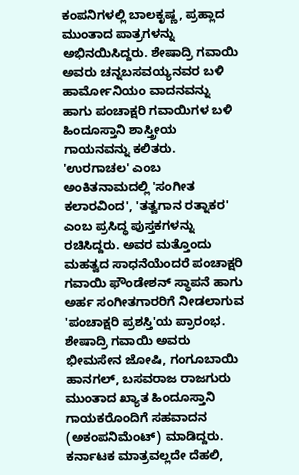ಕಂಪನಿಗಳಲ್ಲಿ ಬಾಲಕೃಷ್ಣ, ಪ್ರಹ್ಲಾದ ಮುಂತಾದ ಪಾತ್ರಗಳನ್ನು ಅಭಿನಯಿಸಿದ್ದರು. ಶೇಷಾದ್ರಿ ಗವಾಯಿ ಅವರು ಚನ್ನಬಸವಯ್ಯನವರ ಬಳಿ ಹಾರ್ಮೋನಿಯಂ ವಾದನವನ್ನು ಹಾಗು ಪಂಚಾಕ್ಷರಿ ಗವಾಯಿಗಳ ಬಳಿ ಹಿಂದೂಸ್ತಾನಿ ಶಾಸ್ತ್ರೀಯ ಗಾಯನವನ್ನು ಕಲಿತರು. 'ಉರಗಾಚಲ' ಎಂಬ ಅಂಕಿತನಾಮದಲ್ಲಿ 'ಸಂಗೀತ ಕಲಾರವಿಂದ', 'ತತ್ವಗಾನ ರತ್ನಾಕರ' ಎಂಬ ಪ್ರಸಿದ್ಧ ಪುಸ್ತಕಗಳನ್ನು ರಚಿಸಿದ್ದರು. ಅವರ ಮತ್ತೊಂದು ಮಹತ್ವದ ಸಾಧನೆಯೆಂದರೆ ಪಂಚಾಕ್ಷರಿ ಗವಾಯಿ ಫೌಂಡೇಶನ್ ಸ್ಥಾಪನೆ ಹಾಗು ಅರ್ಹ ಸಂಗೀತಗಾರರಿಗೆ ನೀಡಲಾಗುವ 'ಪಂಚಾಕ್ಷರಿ ಪ್ರಶಸ್ತಿ'ಯ ಪ್ರಾರಂಭ.
ಶೇಷಾದ್ರಿ ಗವಾಯಿ ಅವರು ಭೀಮಸೇನ ಜೋಷಿ, ಗಂಗೂಬಾಯಿ ಹಾನಗಲ್, ಬಸವರಾಜ ರಾಜಗುರು ಮುಂತಾದ ಖ್ಯಾತ ಹಿಂದೂಸ್ತಾನಿ ಗಾಯಕರೊಂದಿಗೆ ಸಹವಾದನ (ಅಕಂಪನಿಮೆಂಟ್) ಮಾಡಿದ್ದರು. ಕರ್ನಾಟಕ ಮಾತ್ರವಲ್ಲದೇ ದೆಹಲಿ,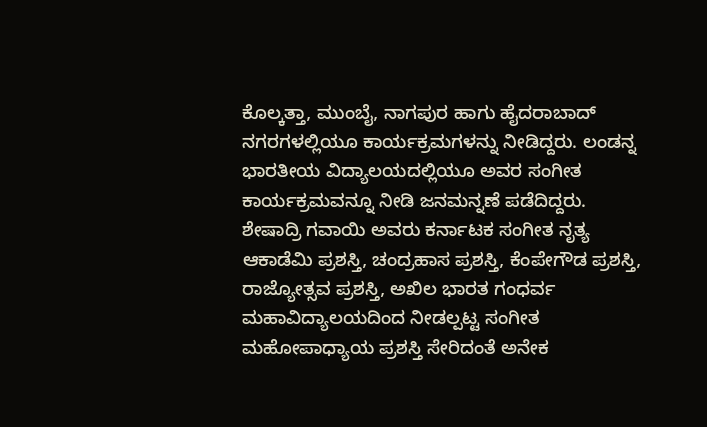ಕೊಲ್ಕತ್ತಾ, ಮುಂಬೈ, ನಾಗಪುರ ಹಾಗು ಹೈದರಾಬಾದ್ ನಗರಗಳಲ್ಲಿಯೂ ಕಾರ್ಯಕ್ರಮಗಳನ್ನು ನೀಡಿದ್ದರು. ಲಂಡನ್ನ ಭಾರತೀಯ ವಿದ್ಯಾಲಯದಲ್ಲಿಯೂ ಅವರ ಸಂಗೀತ ಕಾರ್ಯಕ್ರಮವನ್ನೂ ನೀಡಿ ಜನಮನ್ನಣೆ ಪಡೆದಿದ್ದರು.
ಶೇಷಾದ್ರಿ ಗವಾಯಿ ಅವರು ಕರ್ನಾಟಕ ಸಂಗೀತ ನೃತ್ಯ ಆಕಾಡೆಮಿ ಪ್ರಶಸ್ತಿ, ಚಂದ್ರಹಾಸ ಪ್ರಶಸ್ತಿ, ಕೆಂಪೇಗೌಡ ಪ್ರಶಸ್ತಿ, ರಾಜ್ಯೋತ್ಸವ ಪ್ರಶಸ್ತಿ, ಅಖಿಲ ಭಾರತ ಗಂಧರ್ವ ಮಹಾವಿದ್ಯಾಲಯದಿಂದ ನೀಡಲ್ಪಟ್ಟ ಸಂಗೀತ ಮಹೋಪಾಧ್ಯಾಯ ಪ್ರಶಸ್ತಿ ಸೇರಿದಂತೆ ಅನೇಕ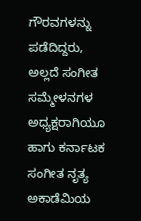ಗೌರವಗಳನ್ನು ಪಡೆದಿದ್ದರು, ಅಲ್ಲದೆ ಸಂಗೀತ ಸಮ್ಮೇಳನಗಳ ಅಧ್ಯಕ್ಷರಾಗಿಯೂ ಹಾಗು ಕರ್ನಾಟಕ ಸಂಗೀತ ನೃತ್ಯ ಅಕಾಡೆಮಿಯ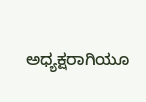ಅಧ್ಯಕ್ಷರಾಗಿಯೂ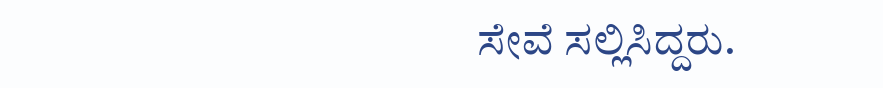ಸೇವೆ ಸಲ್ಲಿಸಿದ್ದರು.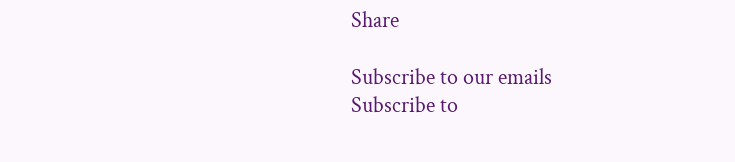Share

Subscribe to our emails
Subscribe to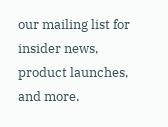our mailing list for insider news, product launches, and more.